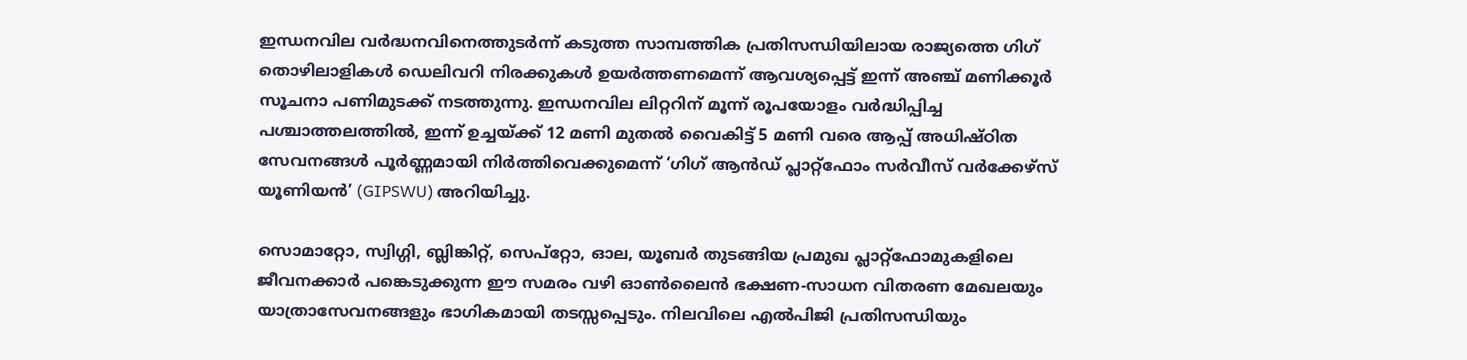ഇന്ധനവില വർദ്ധനവിനെത്തുടർന്ന് കടുത്ത സാമ്പത്തിക പ്രതിസന്ധിയിലായ രാജ്യത്തെ ഗിഗ് തൊഴിലാളികൾ ഡെലിവറി നിരക്കുകൾ ഉയർത്തണമെന്ന് ആവശ്യപ്പെട്ട് ഇന്ന് അഞ്ച് മണിക്കൂർ സൂചനാ പണിമുടക്ക് നടത്തുന്നു. ഇന്ധനവില ലിറ്ററിന് മൂന്ന് രൂപയോളം വർദ്ധിപ്പിച്ച പശ്ചാത്തലത്തിൽ, ഇന്ന് ഉച്ചയ്ക്ക് 12 മണി മുതൽ വൈകിട്ട് 5 മണി വരെ ആപ്പ് അധിഷ്ഠിത സേവനങ്ങൾ പൂർണ്ണമായി നിർത്തിവെക്കുമെന്ന് ‘ഗിഗ് ആൻഡ് പ്ലാറ്റ്ഫോം സർവീസ് വർക്കേഴ്സ് യൂണിയൻ’ (GIPSWU) അറിയിച്ചു.

സൊമാറ്റോ, സ്വിഗ്ഗി, ബ്ലിങ്കിറ്റ്, സെപ്റ്റോ, ഓല, യൂബർ തുടങ്ങിയ പ്രമുഖ പ്ലാറ്റ്ഫോമുകളിലെ ജീവനക്കാർ പങ്കെടുക്കുന്ന ഈ സമരം വഴി ഓൺലൈൻ ഭക്ഷണ-സാധന വിതരണ മേഖലയും യാത്രാസേവനങ്ങളും ഭാഗികമായി തടസ്സപ്പെടും. നിലവിലെ എൽപിജി പ്രതിസന്ധിയും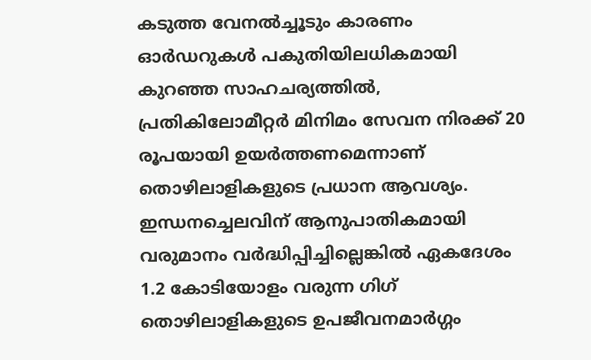കടുത്ത വേനൽച്ചൂടും കാരണം ഓർഡറുകൾ പകുതിയിലധികമായി കുറഞ്ഞ സാഹചര്യത്തിൽ, പ്രതികിലോമീറ്റർ മിനിമം സേവന നിരക്ക് 20 രൂപയായി ഉയർത്തണമെന്നാണ് തൊഴിലാളികളുടെ പ്രധാന ആവശ്യം. ഇന്ധനച്ചെലവിന് ആനുപാതികമായി വരുമാനം വർദ്ധിപ്പിച്ചില്ലെങ്കിൽ ഏകദേശം 1.2 കോടിയോളം വരുന്ന ഗിഗ് തൊഴിലാളികളുടെ ഉപജീവനമാർഗ്ഗം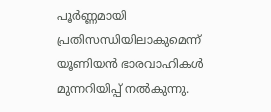പൂർണ്ണമായി പ്രതിസന്ധിയിലാകുമെന്ന് യൂണിയൻ ഭാരവാഹികൾ മുന്നറിയിപ്പ് നൽകുന്നു.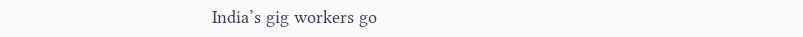India’s gig workers go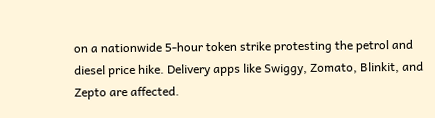on a nationwide 5-hour token strike protesting the petrol and diesel price hike. Delivery apps like Swiggy, Zomato, Blinkit, and Zepto are affected.